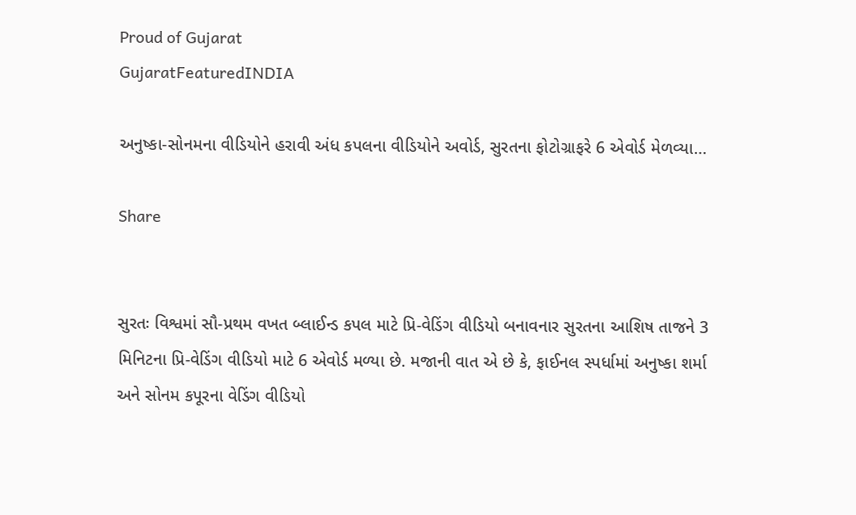Proud of Gujarat
GujaratFeaturedINDIA

અનુષ્કા-સોનમના વીડિયોને હરાવી અંધ કપલના વીડિયોને અવોર્ડ, સુરતના ફોટોગ્રાફરે 6 એવોર્ડ મેળવ્યા…

Share


સુરતઃ વિશ્વમાં સૌ-પ્રથમ વખત બ્લાઈન્ડ કપલ માટે પ્રિ-વેડિંગ વીડિયો બનાવનાર સુરતના આશિષ તાજને 3 મિનિટના પ્રિ-વેડિંગ વીડિયો માટે 6 એવોર્ડ મળ્યા છે. મજાની વાત એ છે કે, ફાઈનલ સ્પર્ધામાં અનુષ્કા શર્મા અને સોનમ કપૂરના વેડિંગ વીડિયો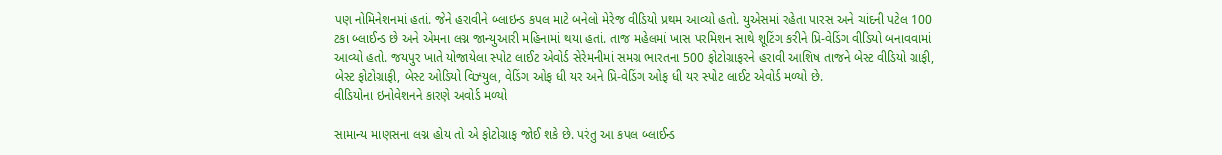પણ નોમિનેશનમાં હતાં. જેને હરાવીને બ્લાઇન્ડ કપલ માટે બનેલો મેરેજ વીડિયો પ્રથમ આવ્યો હતો. યુએસમાં રહેતા પારસ અને ચાંદની પટેલ 100 ટકા બ્લાઈન્ડ છે અને એમના લગ્ન જાન્યુઆરી મહિનામાં થયા હતાં. તાજ મહેલમાં ખાસ પરમિશન સાથે શૂટિંગ કરીને પ્રિ-વેડિંગ વીડિયો બનાવવામાં આવ્યો હતો. જયપુર ખાતે યોજાયેલા સ્પોટ લાઈટ એવોર્ડ સેરેમનીમાં સમગ્ર ભારતના 500 ફોટોગ્રાફરને હરાવી આશિષ તાજને બેસ્ટ વીડિયો ગ્રાફી, બેસ્ટ ફોટોગ્રાફી, બેસ્ટ ઓડિયો વિઝ્યુલ, વેડિંગ ઓફ ધી યર અને પ્રિ-વેડિંગ ઓફ ધી યર સ્પોટ લાઈટ એવોર્ડ મળ્યો છે.
વીડિયોના ઇનોવેશનને કારણે અવોર્ડ મ‌ળ્યો

સામાન્ય માણસના લગ્ન હોય તો એ ફોટોગ્રાફ જોઈ શકે છે. પરંતુ આ કપલ બ્લાઈન્ડ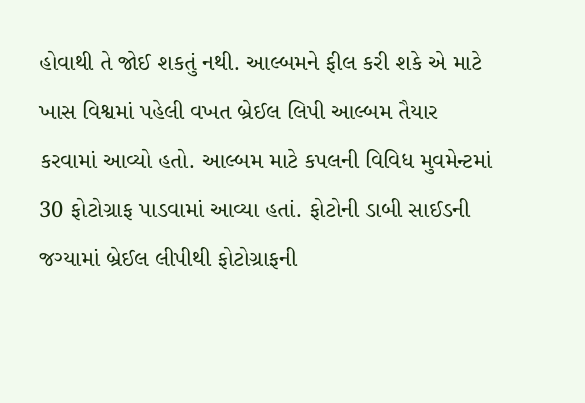હોવાથી તે જોઈ શકતું નથી. આલ્બમને ફીલ કરી શકે એ માટે ખાસ વિશ્વમાં પહેલી વખત બ્રેઈલ લિપી આલ્બમ તૈયાર કરવામાં આવ્યો હતો. આલ્બમ માટે કપલની વિવિધ મુવમેન્ટમાં 30 ફોટોગ્રાફ પાડવામાં આવ્યા હતાં. ફોટોની ડાબી સાઈડની જગ્યામાં બ્રેઈલ લીપીથી ફોટોગ્રાફની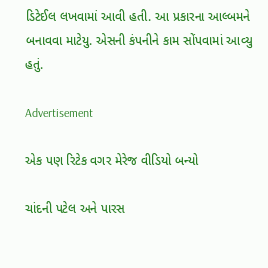ડિટેઈલ લખવામાં આવી હતી. આ પ્રકારના આલ્બમને બનાવવા માટેયુ. એસની કંપનીને કામ સોંપવામાં આવ્યુ હતું.

Advertisement

એક પણ રિટેક વગર મેરેજ વીડિયો બન્યો

ચાંદની પટેલ અને પારસ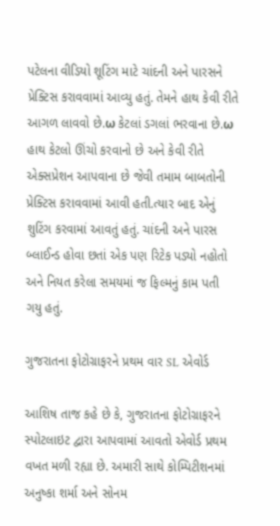પટેલના વીડિયો શૂટિંગ માટે ચાંદની અને પારસને પ્રેક્ટિસ કરાવવામાં આવ્યુ હતું. તેમને હાથ કેવી રીતે આગળ લાવવો છે.ω કેટલાં ડગલાં ભરવાના છે.ω હાથ કેટલો ઊંચો કરવાનો છે અને કેવી રીતે એક્સપ્રેશન આપવાના છે જેવી તમામ બાબતોની પ્રેક્ટિસ કરાવવામાં આવી હતી.ત્યાર બાદ એનું શુટિંગ કરવામાં આવતું હતું. ચાંદની અને પારસ બ્લાઈન્ડ હોવા છતાં એક પણ રિટેક પડ્યો નહોતો અને નિયત કરેલા સમયમાં જ ફિલ્મનું કામ પતી ગયુ હતું.

ગુજરાતના ફોટોગ્રાફરને પ્રથમ વાર SL એવોર્ડ

આશિષ તાજ કહે છે કે, ગુજરાતના ફોટોગ્રાફરને સ્પોટલાઇટ દ્વારા આપવામાં આવતો એવોર્ડ પ્રથમ વખત મળી રહ્યા છે. અમારી સાથે કોમ્પિટીશનમાં અનુષ્કા શર્મા અને સોનમ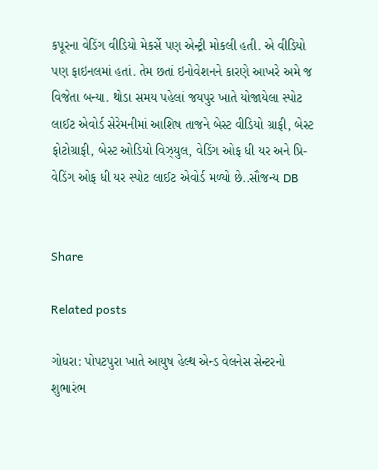કપૂરના વેડિંગ વીડિયો મેકર્સે પણ એન્ટ્રી મોકલી હતી. એ વીડિયો પણ ફાઇનલમાં હતાં. તેમ છતાં ઇનોવેશનને કારણે આખરે અમે જ વિજેતા બન્યા. થોડા સમય પહેલાં જયપુર ખાતે યોજાયેલા સ્પોટ લાઈટ એવોર્ડ સેરેમનીમાં આશિષ તાજને બેસ્ટ વીડિયો ગ્રાફી, બેસ્ટ ફોટોગ્રાફી, બેસ્ટ ઓડિયો વિઝ્યુલ, વેડિંગ ઓફ ધી યર અને પ્રિ-વેડિંગ ઓફ ધી યર સ્પોટ લાઈટ એવોર્ડ મળ્યો છે..સૌજન્ય DB


Share

Related posts

ગોધરા: પોપટપુરા ખાતે આયુષ હેલ્થ એન્ડ વેલનેસ સેન્ટરનો શુભારંભ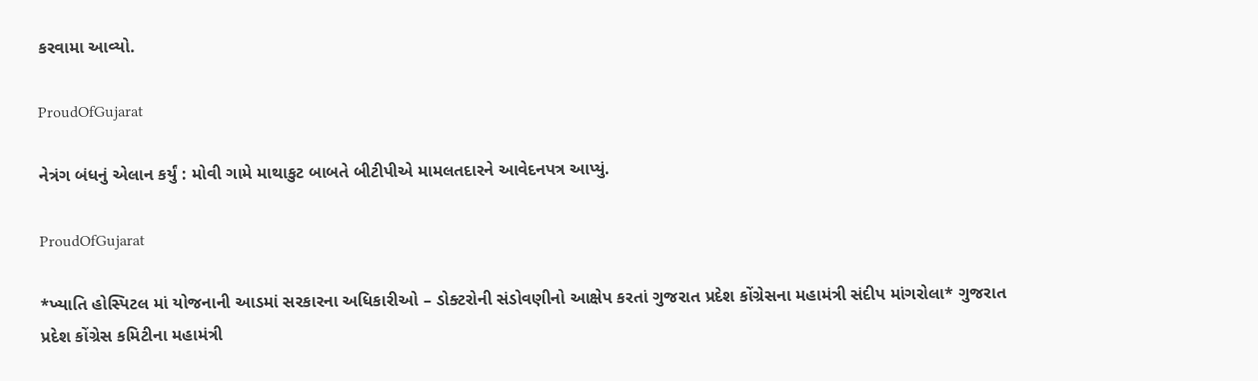કરવામા આવ્યો.

ProudOfGujarat

નેત્રંગ બંધનું એલાન કર્યું : મોવી ગામે માથાકુટ બાબતે બીટીપીએ મામલતદારને આવેદનપત્ર આપ્યું.

ProudOfGujarat

*ખ્યાતિ હોસ્પિટલ માં યોજનાની આડમાં સરકારના અધિકારીઓ – ડોક્ટરોની સંડોવણીનો આક્ષેપ કરતાં ગુજરાત પ્રદેશ કોંગ્રેસના મહામંત્રી સંદીપ માંગરોલા* ગુજરાત પ્રદેશ કોંગ્રેસ કમિટીના મહામંત્રી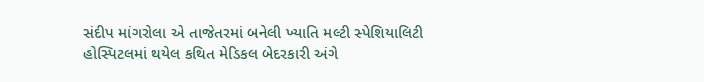સંદીપ માંગરોલા એ તાજેતરમાં બનેલી ખ્યાતિ મલ્ટી સ્પેશિયાલિટી હોસ્પિટલમાં થયેલ કથિત મેડિકલ બેદરકારી અંગે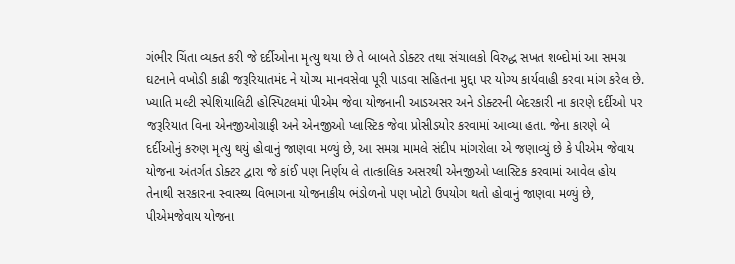ગંભીર ચિંતા વ્યક્ત કરી જે દર્દીઓના મૃત્યુ થયા છે તે બાબતે ડોક્ટર તથા સંચાલકો વિરુદ્ધ સખત શબ્દોમાં આ સમગ્ર ઘટનાને વખોડી કાઢી જરૂરિયાતમંદ ને યોગ્ય માનવસેવા પૂરી પાડવા સહિતના મુદ્દા પર યોગ્ય કાર્યવાહી કરવા માંગ કરેલ છે. ખ્યાતિ મલ્ટી સ્પેશિયાલિટી હોસ્પિટલમાં પીએમ જેવા યોજનાની આડઅસર અને ડોક્ટરની બેદરકારી ના કારણે દર્દીઓ પર જરૂરિયાત વિના એનજીઓગ્રાફી અને એનજીઓ પ્લાસ્ટિક જેવા પ્રોસીડયોર કરવામાં આવ્યા હતા. જેના કારણે બે દર્દીઓનું કરુણ મૃત્યુ થયું હોવાનું જાણવા મળ્યું છે, આ સમગ્ર મામલે સંદીપ માંગરોલા એ જણાવ્યું છે કે પીએમ જેવાય યોજના અંતર્ગત ડોક્ટર દ્વારા જે કાંઈ પણ નિર્ણય લે તાત્કાલિક અસરથી એનજીઓ પ્લાસ્ટિક કરવામાં આવેલ હોય તેનાથી સરકારના સ્વાસ્થ્ય વિભાગના યોજનાકીય ભંડોળનો પણ ખોટો ઉપયોગ થતો હોવાનું જાણવા મળ્યું છે, પીએમજેવાય યોજના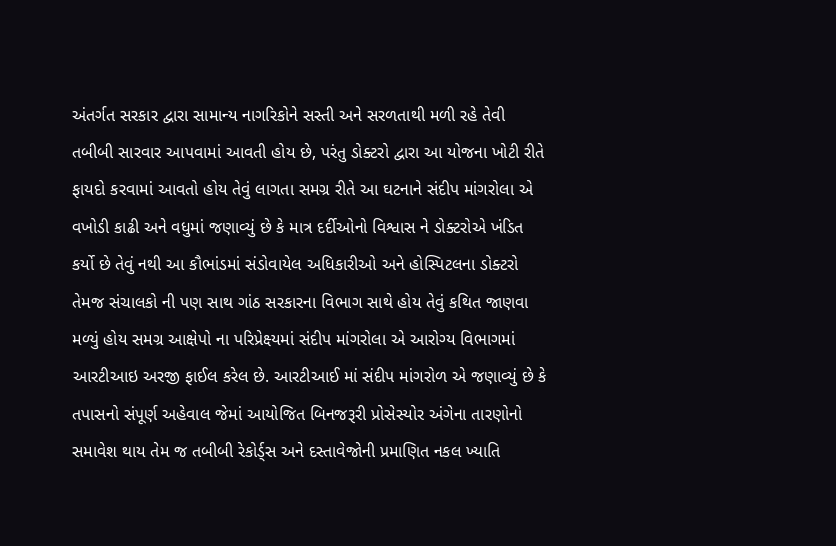અંતર્ગત સરકાર દ્વારા સામાન્ય નાગરિકોને સસ્તી અને સરળતાથી મળી રહે તેવી તબીબી સારવાર આપવામાં આવતી હોય છે, પરંતુ ડોક્ટરો દ્વારા આ યોજના ખોટી રીતે ફાયદો કરવામાં આવતો હોય તેવું લાગતા સમગ્ર રીતે આ ઘટનાને સંદીપ માંગરોલા એ વખોડી કાઢી અને વધુમાં જણાવ્યું છે કે માત્ર દર્દીઓનો વિશ્વાસ ને ડોક્ટરોએ ખંડિત કર્યો છે તેવું નથી આ કૌભાંડમાં સંડોવાયેલ અધિકારીઓ અને હોસ્પિટલના ડોક્ટરો તેમજ સંચાલકો ની પણ સાથ ગાંઠ સરકારના વિભાગ સાથે હોય તેવું કથિત જાણવા મળ્યું હોય સમગ્ર આક્ષેપો ના પરિપ્રેક્ષ્યમાં સંદીપ માંગરોલા એ આરોગ્ય વિભાગમાં આરટીઆઇ અરજી ફાઈલ કરેલ છે. આરટીઆઈ માં સંદીપ માંગરોળ એ જણાવ્યું છે કે તપાસનો સંપૂર્ણ અહેવાલ જેમાં આયોજિત બિનજરૂરી પ્રોસેસ્યોર અંગેના તારણોનો સમાવેશ થાય તેમ જ તબીબી રેકોર્ડ્સ અને દસ્તાવેજોની પ્રમાણિત નકલ ખ્યાતિ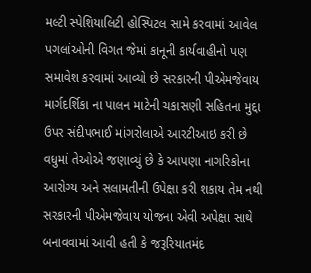મલ્ટી સ્પેશિયાલિટી હોસ્પિટલ સામે કરવામાં આવેલ પગલાંઓની વિગત જેમાં કાનૂની કાર્યવાહીનો પણ સમાવેશ કરવામાં આવ્યો છે સરકારની પીએમજેવાય માર્ગદર્શિકા ના પાલન માટેની ચકાસણી સહિતના મુદ્દા ઉપર સંદીપભાઈ માંગરોલાએ આરટીઆઇ કરી છે વધુમાં તેઓએ જણાવ્યું છે કે આપણા નાગરિકોના આરોગ્ય અને સલામતીની ઉપેક્ષા કરી શકાય તેમ નથી સરકારની પીએમજેવાય યોજના એવી અપેક્ષા સાથે બનાવવામાં આવી હતી કે જરૂરિયાતમંદ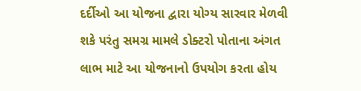દર્દીઓ આ યોજના દ્વારા યોગ્ય સારવાર મેળવી શકે પરંતુ સમગ્ર મામલે ડોક્ટરો પોતાના અંગત લાભ માટે આ યોજનાનો ઉપયોગ કરતા હોય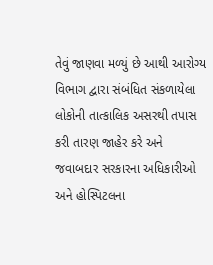તેવું જાણવા મળ્યું છે આથી આરોગ્ય વિભાગ દ્વારા સંબંધિત સંકળાયેલા લોકોની તાત્કાલિક અસરથી તપાસ કરી તારણ જાહેર કરે અને જવાબદાર સરકારના અધિકારીઓ અને હોસ્પિટલના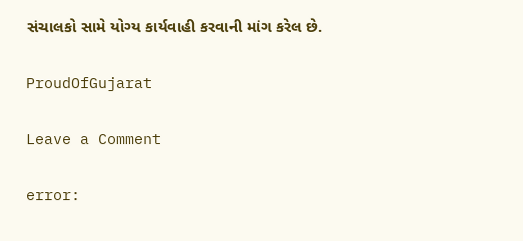સંચાલકો સામે યોગ્ય કાર્યવાહી કરવાની માંગ કરેલ છે.

ProudOfGujarat

Leave a Comment

error: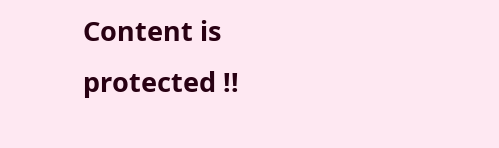Content is protected !!